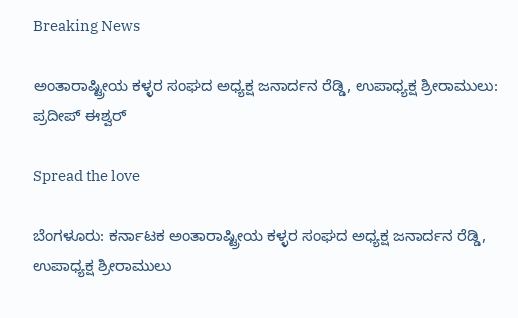Breaking News

ಅಂತಾರಾಷ್ಟ್ರೀಯ ಕಳ್ಳರ ಸಂಘದ ಅಧ್ಯಕ್ಷ ಜನಾರ್ದನ ರೆಡ್ಡಿ, ಉಪಾಧ್ಯಕ್ಷ ಶ್ರೀರಾಮುಲು: ಪ್ರದೀಪ್ ಈಶ್ವರ್

Spread the love

ಬೆಂಗಳೂರು: ಕರ್ನಾಟಕ ಅಂತಾರಾಷ್ಟ್ರೀಯ ಕಳ್ಳರ ಸಂಘದ ಅಧ್ಯಕ್ಷ ಜನಾರ್ದನ ರೆಡ್ಡಿ, ಉಪಾಧ್ಯಕ್ಷ ಶ್ರೀರಾಮುಲು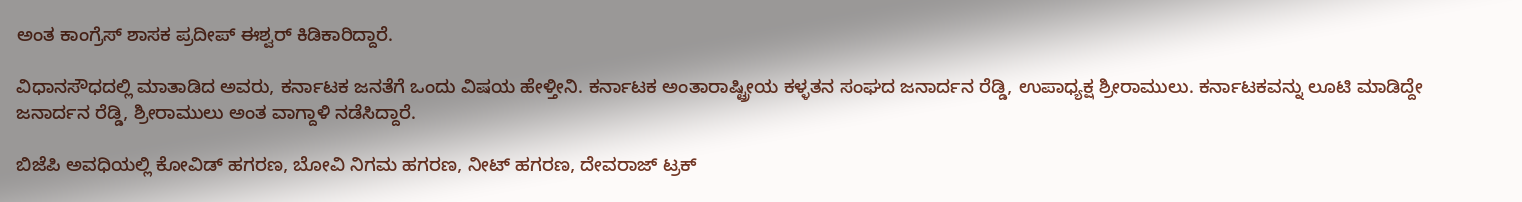ಅಂತ ಕಾಂಗ್ರೆಸ್ ಶಾಸಕ ಪ್ರದೀಪ್ ಈಶ್ವರ್ ಕಿಡಿಕಾರಿದ್ದಾರೆ.

ವಿಧಾನಸೌಧದಲ್ಲಿ ಮಾತಾಡಿದ ಅವರು, ಕರ್ನಾಟಕ ಜನತೆಗೆ ಒಂದು ವಿಷಯ ಹೇಳ್ತೀನಿ. ಕರ್ನಾಟಕ ಅಂತಾರಾಷ್ಟ್ರೀಯ ಕಳ್ಳತನ ಸಂಘದ ಜನಾರ್ದನ ರೆಡ್ಡಿ, ಉಪಾಧ್ಯಕ್ಷ ಶ್ರೀರಾಮುಲು. ಕರ್ನಾಟಕವನ್ನು ಲೂಟಿ ಮಾಡಿದ್ದೇ ಜನಾರ್ದನ ರೆಡ್ಡಿ, ಶ್ರೀರಾಮುಲು ಅಂತ ವಾಗ್ದಾಳಿ ‌ನಡೆಸಿದ್ದಾರೆ.

ಬಿಜೆಪಿ ಅವಧಿಯಲ್ಲಿ ಕೋವಿಡ್ ಹಗರಣ, ಬೋವಿ ನಿಗಮ ಹಗರಣ, ನೀಟ್ ಹಗರಣ, ದೇವರಾಜ್ ಟ್ರಕ್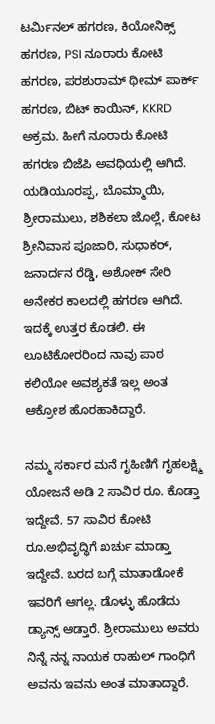ಟರ್ಮಿನಲ್ ಹಗರಣ, ಕಿಯೋನಿಕ್ಸ್ ಹಗರಣ, PSI ನೂರಾರು ಕೋಟಿ ಹಗರಣ, ಪರಶುರಾಮ್ ಥೀಮ್ ಪಾರ್ಕ್ ಹಗರಣ, ಬಿಟ್ ಕಾಯಿನ್, KKRD ಅಕ್ರಮ. ಹೀಗೆ ನೂರಾರು ಕೋಟಿ ಹಗರಣ ಬಿಜೆಪಿ ಅವಧಿಯಲ್ಲಿ ಆಗಿದೆ. ಯಡಿಯೂರಪ್ಪ, ಬೊಮ್ಮಾಯಿ, ಶ್ರೀರಾಮುಲು, ಶಶಿಕಲಾ ಜೊಲ್ಲೆ, ಕೋಟ ಶ್ರೀನಿವಾಸ ಪೂಜಾರಿ, ಸುಧಾಕರ್, ಜನಾರ್ದನ ರೆಡ್ಡಿ, ಅಶೋಕ್ ಸೇರಿ ಅನೇಕರ ಕಾಲದಲ್ಲಿ ಹಗರಣ ಆಗಿದೆ. ಇದಕ್ಕೆ ಉತ್ತರ ಕೊಡಲಿ. ಈ ಲೂಟಿಕೋರರಿಂದ ನಾವು ಪಾಠ ಕಲಿಯೋ ಅವಶ್ಯಕತೆ ಇಲ್ಲ ಅಂತ ಆಕ್ರೋಶ ಹೊರಹಾಕಿದ್ದಾರೆ.

ನಮ್ಮ ಸರ್ಕಾರ ಮನೆ ಗೃಹಿಣಿಗೆ ಗೃಹಲಕ್ಷ್ಮಿ ಯೋಜನೆ ಅಡಿ 2 ಸಾವಿರ ರೂ. ಕೊಡ್ತಾ ಇದ್ದೇವೆ. 57 ಸಾವಿರ ಕೋಟಿ ರೂ.ಅಭಿವೃದ್ಧಿಗೆ ಖರ್ಚು ಮಾಡ್ತಾ ಇದ್ದೇವೆ‌. ಬರದ ಬಗ್ಗೆ ಮಾತಾಡೋಕೆ ಇವರಿಗೆ ಆಗಲ್ಲ. ಡೊಳ್ಳು ಹೊಡೆದು ಡ್ಯಾನ್ಸ್ ಆಡ್ತಾರೆ. ಶ್ರೀರಾಮುಲು ಅವರು ನಿನ್ನೆ ನನ್ನ ನಾಯಕ ರಾಹುಲ್ ಗಾಂಧಿಗೆ ಅವನು ಇವನು ಅಂತ ಮಾತಾದ್ದಾರೆ.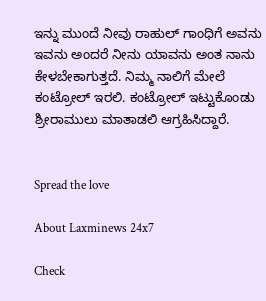ಇನ್ನು ಮುಂದೆ ನೀವು ರಾಹುಲ್ ಗಾಂಧಿಗೆ ಅವನು ಇವನು ಅಂದರೆ ನೀನು ಯಾವನು ಅಂತ ನಾನು ಕೇಳಬೇಕಾಗುತ್ತದೆ‌. ನಿಮ್ಮ ನಾಲಿಗೆ ಮೇಲೆ ಕಂಟ್ರೋಲ್ ಇರಲಿ. ಕಂಟ್ರೋಲ್ ಇಟ್ಟುಕೊಂಡು ಶ್ರೀರಾಮುಲು ಮಾತಾಡಲಿ ಆಗ್ರಹಿಸಿದ್ದಾರೆ.


Spread the love

About Laxminews 24x7

Check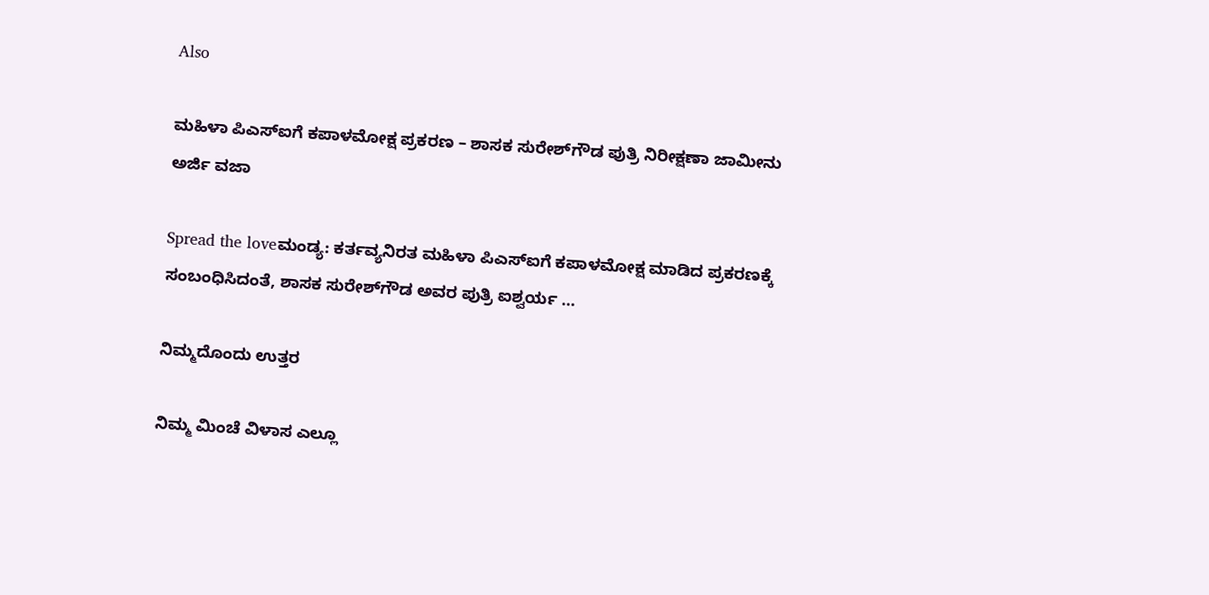Also

ಮಹಿಳಾ ಪಿಎಸ್‌ಐಗೆ ಕಪಾಳಮೋಕ್ಷ ಪ್ರಕರಣ – ಶಾಸಕ ಸುರೇಶ್‌ಗೌಡ ಪುತ್ರಿ ನಿರೀಕ್ಷಣಾ ಜಾಮೀನು ಅರ್ಜಿ ವಜಾ

Spread the loveಮಂಡ್ಯ: ಕರ್ತವ್ಯನಿರತ ಮಹಿಳಾ ಪಿಎಸ್‌ಐಗೆ ಕಪಾಳಮೋಕ್ಷ ಮಾಡಿದ ಪ್ರಕರಣಕ್ಕೆ ಸಂಬಂಧಿಸಿದಂತೆ, ಶಾಸಕ ಸುರೇಶ್‌ಗೌಡ ಅವರ ಪುತ್ರಿ ಐಶ್ವರ್ಯ …

ನಿಮ್ಮದೊಂದು ಉತ್ತರ

ನಿಮ್ಮ ಮಿಂಚೆ ವಿಳಾಸ ಎಲ್ಲೂ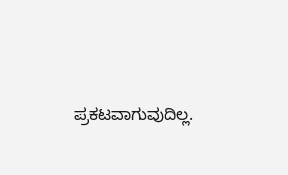ಪ್ರಕಟವಾಗುವುದಿಲ್ಲ.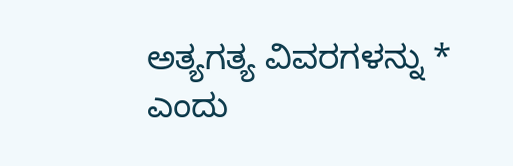ಅತ್ಯಗತ್ಯ ವಿವರಗಳನ್ನು * ಎಂದು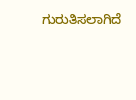ಗುರುತಿಸಲಾಗಿದೆ